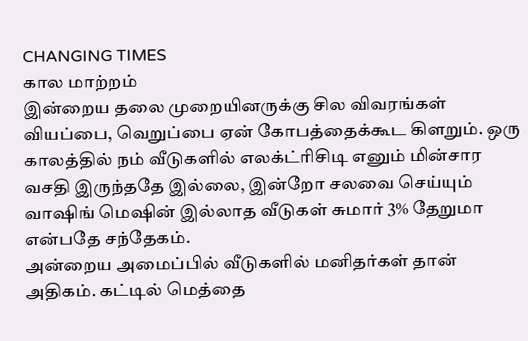CHANGING TIMES
கால மாற்றம்
இன்றைய தலை முறையினருக்கு சில விவரங்கள் வியப்பை, வெறுப்பை ஏன் கோபத்தைக்கூட கிளறும். ஒரு காலத்தில் நம் வீடுகளில் எலக்ட்ரிசிடி எனும் மின்சார வசதி இருந்ததே இல்லை, இன்றோ சலவை செய்யும் வாஷிங் மெஷின் இல்லாத வீடுகள் சுமார் 3% தேறுமா என்பதே சந்தேகம்.
அன்றைய அமைப்பில் வீடுகளில் மனிதர்கள் தான் அதிகம். கட்டில் மெத்தை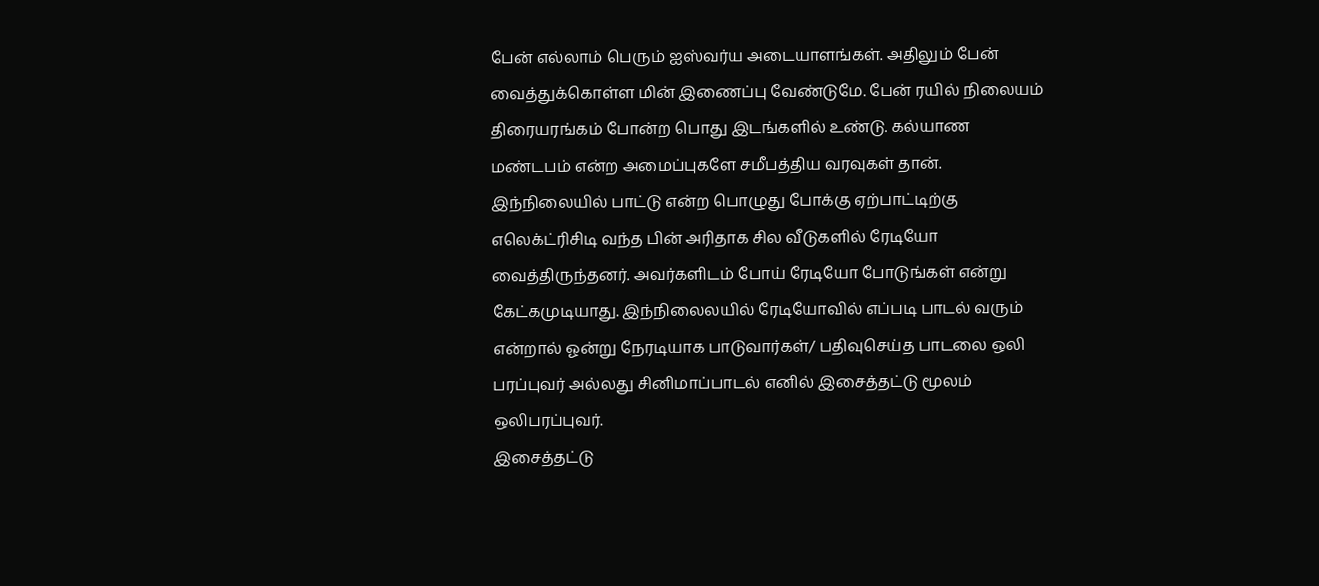பேன் எல்லாம் பெரும் ஐஸ்வர்ய அடையாளங்கள். அதிலும் பேன் வைத்துக்கொள்ள மின் இணைப்பு வேண்டுமே. பேன் ரயில் நிலையம் திரையரங்கம் போன்ற பொது இடங்களில் உண்டு. கல்யாண மண்டபம் என்ற அமைப்புகளே சமீபத்திய வரவுகள் தான்.
இந்நிலையில் பாட்டு என்ற பொழுது போக்கு ஏற்பாட்டிற்கு எலெக்ட்ரிசிடி வந்த பின் அரிதாக சில வீடுகளில் ரேடியோ வைத்திருந்தனர். அவர்களிடம் போய் ரேடியோ போடுங்கள் என்று கேட்கமுடியாது. இந்நிலைலயில் ரேடியோவில் எப்படி பாடல் வரும் என்றால் ஓன்று நேரடியாக பாடுவார்கள்/ பதிவுசெய்த பாடலை ஒலி பரப்புவர் அல்லது சினிமாப்பாடல் எனில் இசைத்தட்டு மூலம் ஒலிபரப்புவர்.
இசைத்தட்டு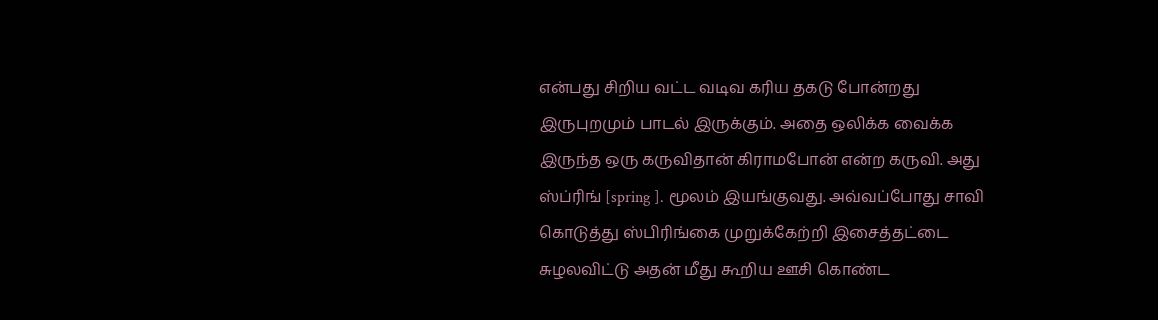என்பது சிறிய வட்ட வடிவ கரிய தகடு போன்றது இருபுறமும் பாடல் இருக்கும். அதை ஒலிக்க வைக்க இருந்த ஒரு கருவிதான் கிராமபோன் என்ற கருவி. அது ஸ்ப்ரிங் [spring ]. மூலம் இயங்குவது. அவ்வப்போது சாவி கொடுத்து ஸ்பிரிங்கை முறுக்கேற்றி இசைத்தட்டை சுழலவிட்டு அதன் மீது கூறிய ஊசி கொண்ட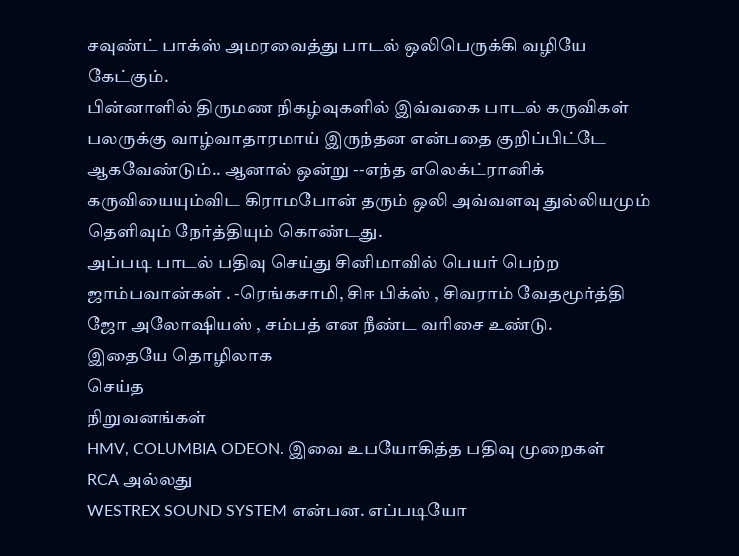சவுண்ட் பாக்ஸ் அமரவைத்து பாடல் ஒலிபெருக்கி வழியே கேட்கும்.
பின்னாளில் திருமண நிகழ்வுகளில் இவ்வகை பாடல் கருவிகள் பலருக்கு வாழ்வாதாரமாய் இருந்தன என்பதை குறிப்பிட்டே ஆகவேண்டும்.. ஆனால் ஒன்று --எந்த எலெக்ட்ரானிக் கருவியையும்விட கிராமபோன் தரும் ஒலி அவ்வளவு துல்லியமும் தெளிவும் நேர்த்தியும் கொண்டது.
அப்படி பாடல் பதிவு செய்து சினிமாவில் பெயர் பெற்ற ஜாம்பவான்கள் . -ரெங்கசாமி, சிஈ பிக்ஸ் , சிவராம் வேதமூர்த்தி ஜோ அலோஷியஸ் , சம்பத் என நீண்ட வரிசை உண்டு.
இதையே தொழிலாக
செய்த
நிறுவனங்கள்
HMV, COLUMBIA ODEON. இவை உபயோகித்த பதிவு முறைகள்
RCA அல்லது
WESTREX SOUND SYSTEM என்பன. எப்படியோ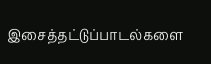இசைத்தட்டுப்பாடல்களை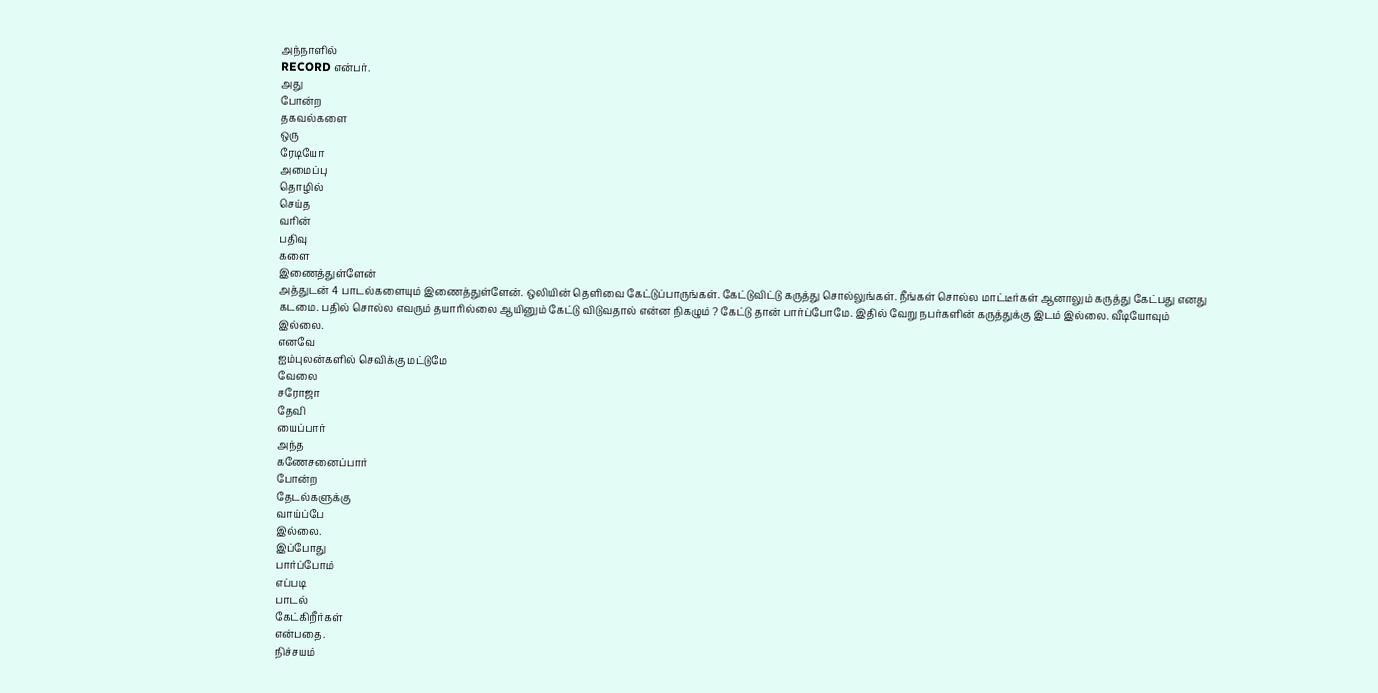அந்நாளில்
RECORD என்பர்.
அது
போன்ற
தகவல்களை
ஒரு
ரேடியோ
அமைப்பு
தொழில்
செய்த
வரின்
பதிவு
களை
இணைத்துள்ளேன்
அத்துடன் 4 பாடல்களையும் இணைத்துள்ளேன். ஒலியின் தெளிவை கேட்டுப்பாருங்கள். கேட்டுவிட்டு கருத்து சொல்லுங்கள். நீங்கள் சொல்ல மாட்டீர்கள் ஆனாலும் கருத்து கேட்பது எனது கடமை. பதில் சொல்ல எவரும் தயாரில்லை ஆயினும் கேட்டு விடுவதால் என்ன நிகழும் ? கேட்டு தான் பார்ப்போமே. இதில் வேறு நபர்களின் கருத்துக்கு இடம் இல்லை. வீடியோவும் இல்லை.
எனவே
ஐம்புலன்களில் செவிக்கு மட்டுமே
வேலை
சரோஜா
தேவி
யைப்பார்
அந்த
கணேசனைப்பார்
போன்ற
தேடல்களுக்கு
வாய்ப்பே
இல்லை.
இப்போது
பார்ப்போம்
எப்படி
பாடல்
கேட்கிறீர்கள்
என்பதை.
நிச்சயம்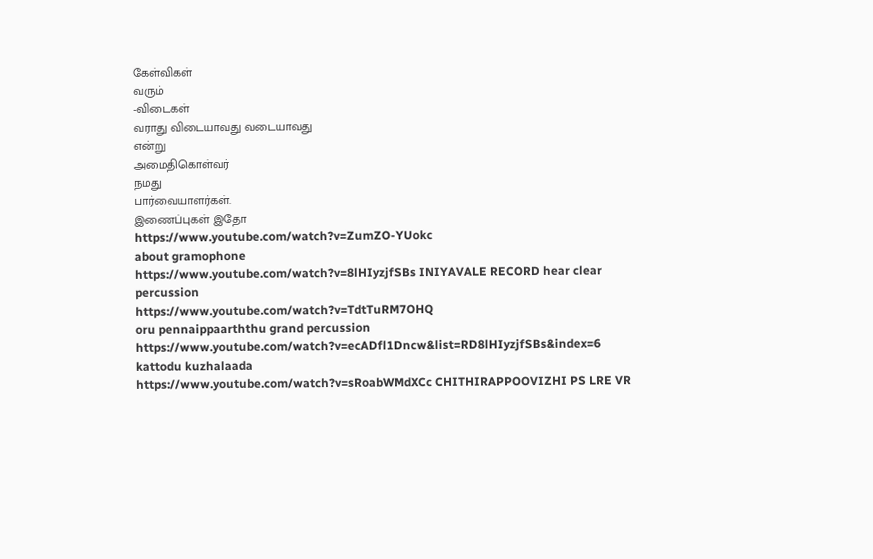கேள்விகள்
வரும்
-விடைகள்
வராது விடையாவது வடையாவது
என்று
அமைதிகொள்வர்
நமது
பார்வையாளர்கள்.
இணைப்புகள் இதோ
https://www.youtube.com/watch?v=ZumZO-YUokc
about gramophone
https://www.youtube.com/watch?v=8lHIyzjfSBs INIYAVALE RECORD hear clear percussion
https://www.youtube.com/watch?v=TdtTuRM7OHQ
oru pennaippaarththu grand percussion
https://www.youtube.com/watch?v=ecADfl1Dncw&list=RD8lHIyzjfSBs&index=6 kattodu kuzhalaada
https://www.youtube.com/watch?v=sRoabWMdXCc CHITHIRAPPOOVIZHI PS LRE VR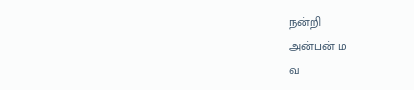நன்றி
அன்பன் ம
வ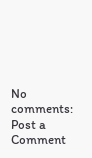No comments:
Post a Comment